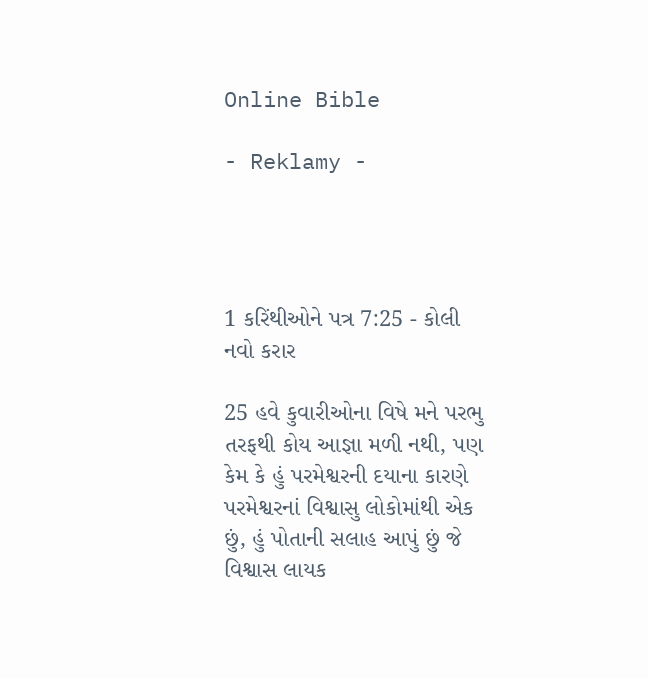Online Bible

- Reklamy -




1 કરિંથીઓને પત્ર 7:25 - કોલી નવો કરાર

25 હવે કુવારીઓના વિષે મને પરભુ તરફથી કોય આજ્ઞા મળી નથી, પણ કેમ કે હું પરમેશ્વરની દયાના કારણે પરમેશ્વરનાં વિશ્વાસુ લોકોમાંથી એક છું, હું પોતાની સલાહ આપું છું જે વિશ્વાસ લાયક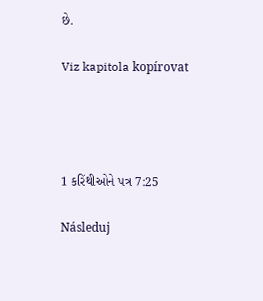છે.

Viz kapitola kopírovat




1 કરિંથીઓને પત્ર 7:25

Následuj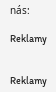nás:

Reklamy


Reklamy